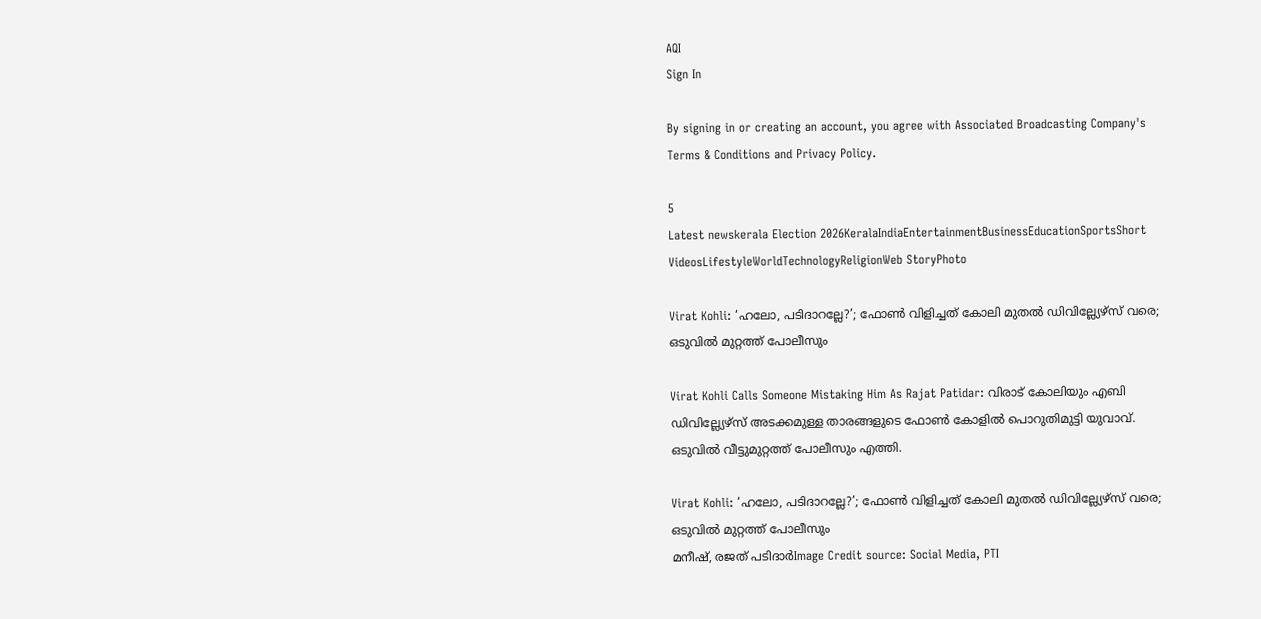AQI
Sign In

By signing in or creating an account, you agree with Associated Broadcasting Company's Terms & Conditions and Privacy Policy.

5
Latest newskerala Election 2026KeralaIndiaEntertainmentBusinessEducationSportsShort VideosLifestyleWorldTechnologyReligionWeb StoryPhoto

Virat Kohli: ‘ഹലോ, പടിദാറല്ലേ?’; ഫോൺ വിളിച്ചത് കോലി മുതൽ ഡിവില്ല്യേഴ്സ് വരെ; ഒടുവിൽ മുറ്റത്ത് പോലീസും

Virat Kohli Calls Someone Mistaking Him As Rajat Patidar: വിരാട് കോലിയും എബി ഡിവില്ല്യേഴ്സ് അടക്കമുള്ള താരങ്ങളുടെ ഫോൺ കോളിൽ പൊറുതിമുട്ടി യുവാവ്. ഒടുവിൽ വീട്ടുമുറ്റത്ത് പോലീസും എത്തി.

Virat Kohli: ‘ഹലോ, പടിദാറല്ലേ?’; ഫോൺ വിളിച്ചത് കോലി മുതൽ ഡിവില്ല്യേഴ്സ് വരെ; ഒടുവിൽ മുറ്റത്ത് പോലീസും
മനീഷ്, രജത് പടിദാർImage Credit source: Social Media, PTI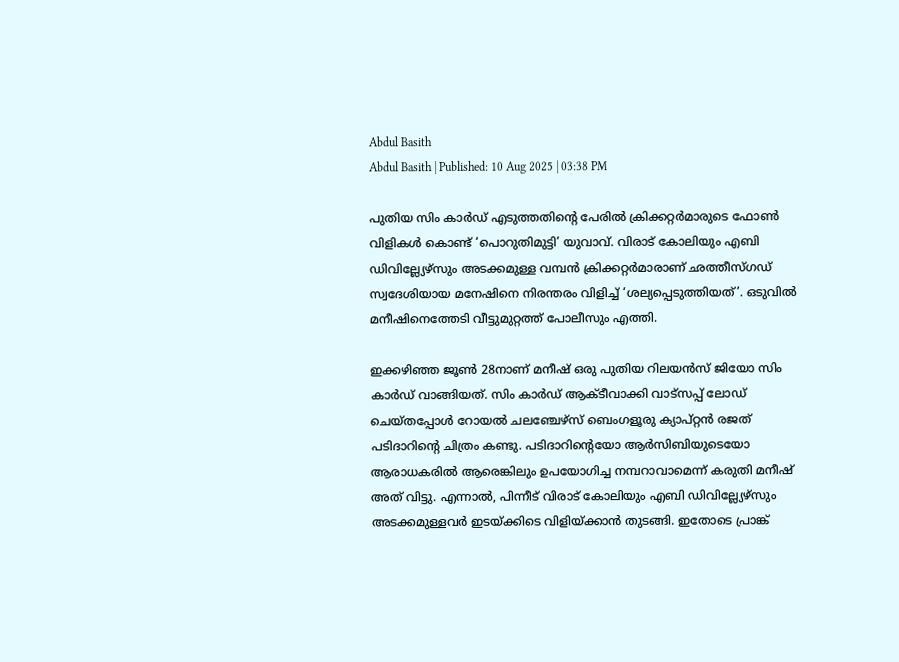Abdul Basith
Abdul Basith | Published: 10 Aug 2025 | 03:38 PM

പുതിയ സിം കാർഡ് എടുത്തതിൻ്റെ പേരിൽ ക്രിക്കറ്റർമാരുടെ ഫോൺ വിളികൾ കൊണ്ട് ‘പൊറുതിമുട്ടി’ യുവാവ്. വിരാട് കോലിയും എബി ഡിവില്ല്യേഴ്സും അടക്കമുള്ള വമ്പൻ ക്രിക്കറ്റർമാരാണ് ഛത്തീസ്ഗഡ് സ്വദേശിയായ മനേഷിനെ നിരന്തരം വിളിച്ച് ‘ശല്യപ്പെടുത്തിയത്’. ഒടുവിൽ മനീഷിനെത്തേടി വീട്ടുമുറ്റത്ത് പോലീസും എത്തി.

ഇക്കഴിഞ്ഞ ജൂൺ 28നാണ് മനീഷ് ഒരു പുതിയ റിലയൻസ് ജിയോ സിം കാർഡ് വാങ്ങിയത്. സിം കാർഡ് ആക്ടീവാക്കി വാട്സപ്പ് ലോഡ് ചെയ്തപ്പോൾ റോയൽ ചലഞ്ചേഴ്സ് ബെംഗളൂരു ക്യാപ്റ്റൻ രജത് പടിദാറിൻ്റെ ചിത്രം കണ്ടു. പടിദാറിൻ്റെയോ ആർസിബിയുടെയോ ആരാധകരിൽ ആരെങ്കിലും ഉപയോഗിച്ച നമ്പറാവാമെന്ന് കരുതി മനീഷ് അത് വിട്ടു. എന്നാൽ, പിന്നീട് വിരാട് കോലിയും എബി ഡിവില്ല്യേഴ്സും അടക്കമുള്ളവർ ഇടയ്ക്കിടെ വിളിയ്ക്കാൻ തുടങ്ങി. ഇതോടെ പ്രാങ്ക്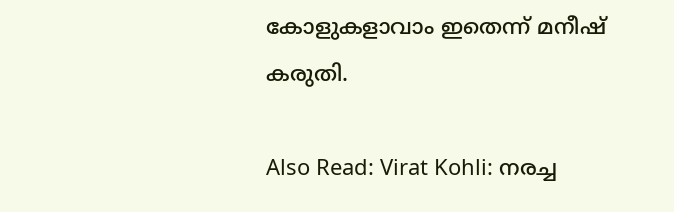കോളുകളാവാം ഇതെന്ന് മനീഷ് കരുതി.

Also Read: Virat Kohli: നരച്ച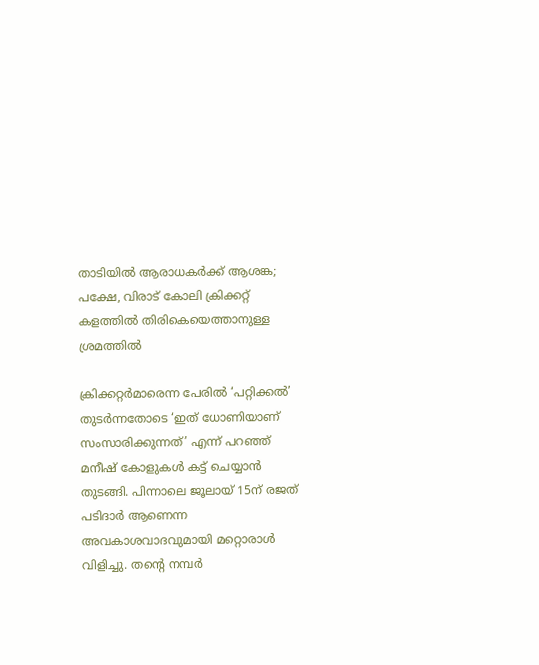താടിയിൽ ആരാധകർക്ക് ആശങ്ക; പക്ഷേ, വിരാട് കോലി ക്രിക്കറ്റ് കളത്തിൽ തിരികെയെത്താനുള്ള ശ്രമത്തിൽ

ക്രിക്കറ്റർമാരെന്ന പേരിൽ ‘പറ്റിക്കൽ’ തുടർന്നതോടെ ‘ഇത് ധോണിയാണ് സംസാരിക്കുന്നത്’ എന്ന് പറഞ്ഞ് മനീഷ് കോളുകൾ കട്ട് ചെയ്യാൻ തുടങ്ങി. പിന്നാലെ ജൂലായ് 15ന് രജത് പടിദാർ ആണെന്ന അവകാശവാദവുമായി മറ്റൊരാൾ വിളിച്ചു. തൻ്റെ നമ്പർ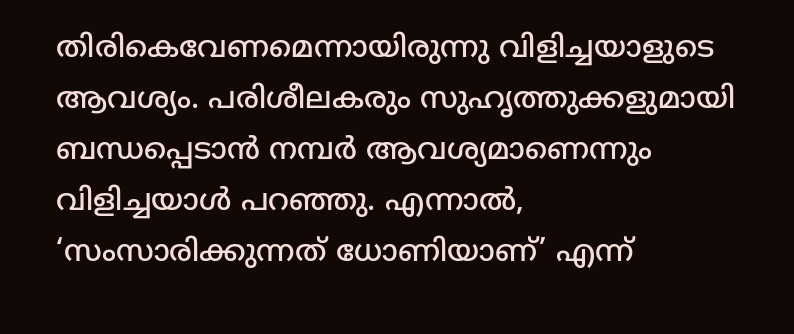തിരികെവേണമെന്നായിരുന്നു വിളിച്ചയാളുടെ ആവശ്യം. പരിശീലകരും സുഹൃത്തുക്കളുമായി ബന്ധപ്പെടാൻ നമ്പർ ആവശ്യമാണെന്നും വിളിച്ചയാൾ പറഞ്ഞു. എന്നാൽ, ‘സംസാരിക്കുന്നത് ധോണിയാണ്’ എന്ന്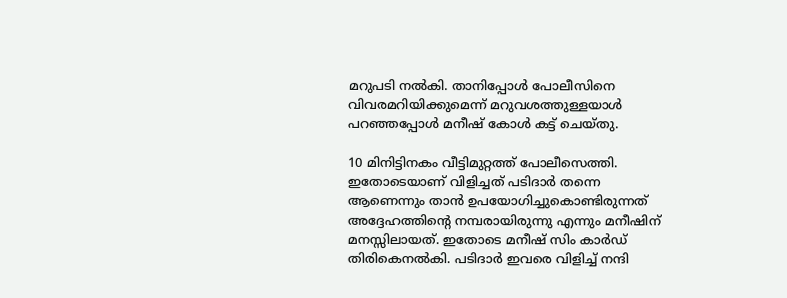മറുപടി നൽകി. താനിപ്പോൾ പോലീസിനെ വിവരമറിയിക്കുമെന്ന് മറുവശത്തുള്ളയാൾ പറഞ്ഞപ്പോൾ മനീഷ് കോൾ കട്ട് ചെയ്തു.

10 മിനിട്ടിനകം വീട്ടിമുറ്റത്ത് പോലീസെത്തി. ഇതോടെയാണ് വിളിച്ചത് പടിദാർ തന്നെ ആണെന്നും താൻ ഉപയോഗിച്ചുകൊണ്ടിരുന്നത് അദ്ദേഹത്തിൻ്റെ നമ്പരായിരുന്നു എന്നും മനീഷിന് മനസ്സിലായത്. ഇതോടെ മനീഷ് സിം കാർഡ് തിരികെനൽകി. പടിദാർ ഇവരെ വിളിച്ച് നന്ദി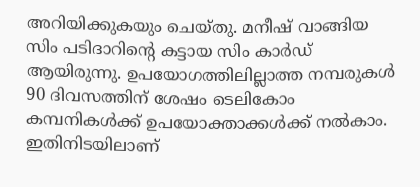അറിയിക്കുകയും ചെയ്തു. മനീഷ് വാങ്ങിയ സിം പടിദാറിൻ്റെ കട്ടായ സിം കാർഡ് ആയിരുന്നു. ഉപയോഗത്തിലില്ലാത്ത നമ്പരുകൾ 90 ദിവസത്തിന് ശേഷം ടെലികോം കമ്പനികൾക്ക് ഉപയോക്താക്കൾക്ക് നൽകാം. ഇതിനിടയിലാണ്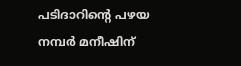പടിദാറിൻ്റെ പഴയ നമ്പർ മനീഷിന്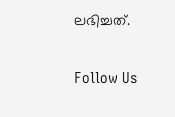ലഭിച്ചത്.

Follow Us